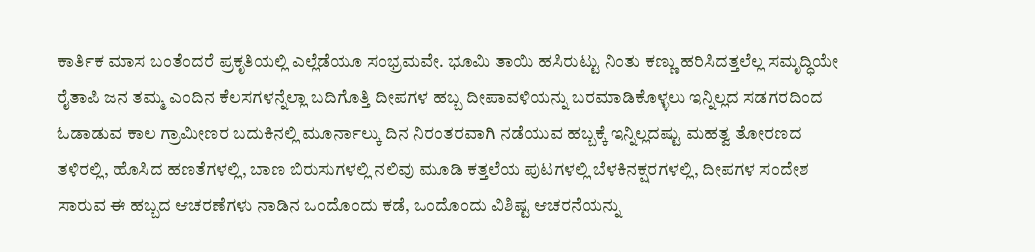ಕಾರ್ತಿಕ ಮಾಸ ಬಂತೆಂದರೆ ಪ್ರಕೃತಿಯಲ್ಲಿ ಎಲ್ಲೆಡೆಯೂ ಸಂಭ್ರಮವೇ. ಭೂಮಿ ತಾಯಿ ಹಸಿರುಟ್ಟು ನಿಂತು ಕಣ್ಣು ಹರಿಸಿದತ್ತಲೆಲ್ಲ ಸಮೃದ್ಧಿಯೇ ರೈತಾಪಿ ಜನ ತಮ್ಮ ಎಂದಿನ ಕೆಲಸಗಳನ್ನೆಲ್ಲಾ ಬದಿಗೊತ್ತಿ ದೀಪಗಳ ಹಬ್ಬ ದೀಪಾವಳಿಯನ್ನು ಬರಮಾಡಿಕೊಳ್ಳಲು ಇನ್ನಿಲ್ಲದ ಸಡಗರದಿಂದ ಓಡಾಡುವ ಕಾಲ ಗ್ರಾಮೀಣರ ಬದುಕಿನಲ್ಲಿ ಮೂರ್ನಾಲ್ಕು ದಿನ ನಿರಂತರವಾಗಿ ನಡೆಯುವ ಹಬ್ಬಕ್ಕೆ ಇನ್ನಿಲ್ಲದಷ್ಟು ಮಹತ್ವ ತೋರಣದ ತಳಿರಲ್ಲಿ, ಹೊಸಿದ ಹಣತೆಗಳಲ್ಲಿ, ಬಾಣ ಬಿರುಸುಗಳಲ್ಲಿ ನಲಿವು ಮೂಡಿ ಕತ್ತಲೆಯ ಪುಟಗಳಲ್ಲಿ ಬೆಳಕಿನಕ್ಷರಗಳಲ್ಲಿ, ದೀಪಗಳ ಸಂದೇಶ ಸಾರುವ ಈ ಹಬ್ಬದ ಆಚರಣೆಗಳು ನಾಡಿನ ಒಂದೊಂದು ಕಡೆ, ಒಂದೊಂದು ವಿಶಿಷ್ಟ ಆಚರನೆಯನ್ನು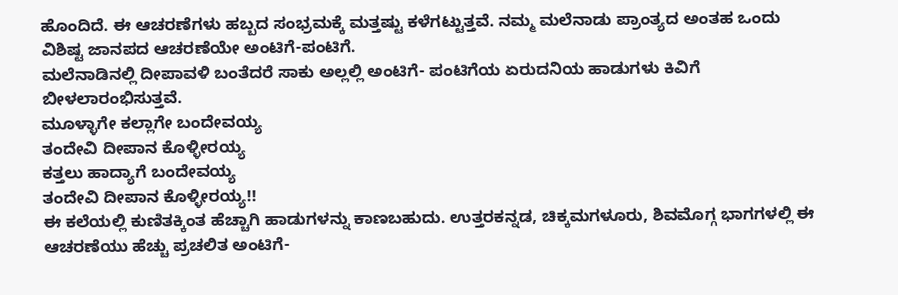ಹೊಂದಿದೆ. ಈ ಆಚರಣೆಗಳು ಹಬ್ಬದ ಸಂಭ್ರಮಕ್ಕೆ ಮತ್ತಷ್ಟು ಕಳೆಗಟ್ಟುತ್ತವೆ. ನಮ್ಮ ಮಲೆನಾಡು ಪ್ರಾಂತ್ಯದ ಅಂತಹ ಒಂದು ವಿಶಿಷ್ಟ ಜಾನಪದ ಆಚರಣೆಯೇ ಅಂಟಿಗೆ-ಪಂಟಿಗೆ.
ಮಲೆನಾಡಿನಲ್ಲಿ ದೀಪಾವಳಿ ಬಂತೆದರೆ ಸಾಕು ಅಲ್ಲಲ್ಲಿ ಅಂಟಿಗೆ- ಪಂಟಿಗೆಯ ಏರುದನಿಯ ಹಾಡುಗಳು ಕಿವಿಗೆ ಬೀಳಲಾರಂಭಿಸುತ್ತವೆ.
ಮೂಳ್ಳಾಗೇ ಕಲ್ಲಾಗೇ ಬಂದೇವಯ್ಯ
ತಂದೇವಿ ದೀಪಾನ ಕೊಳ್ಳೀರಯ್ಯ
ಕತ್ತಲು ಹಾದ್ಯಾಗೆ ಬಂದೇವಯ್ಯ
ತಂದೇವಿ ದೀಪಾನ ಕೊಳ್ಳೀರಯ್ಯ!!
ಈ ಕಲೆಯಲ್ಲಿ ಕುಣಿತಕ್ಕಿಂತ ಹೆಚ್ಚಾಗಿ ಹಾಡುಗಳನ್ನು ಕಾಣಬಹುದು. ಉತ್ತರಕನ್ನಡ, ಚಿಕ್ಕಮಗಳೂರು, ಶಿವಮೊಗ್ಗ ಭಾಗಗಳಲ್ಲಿ ಈ ಆಚರಣೆಯು ಹೆಚ್ಚು ಪ್ರಚಲಿತ ಅಂಟಿಗೆ-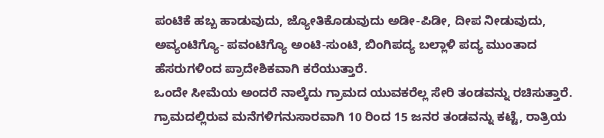ಪಂಟಿಕೆ ಹಬ್ಬ ಹಾಡುವುದು, ಜ್ಯೋತಿಕೊಡುವುದು ಅಡೀ-ಪಿಡೀ, ದೀಪ ನೀಡುವುದು, ಅವ್ಯಂಟಿಗ್ಯೊ- ಪವಂಟಿಗ್ಯೊ ಅಂಟಿ-ಸುಂಟಿ, ಬಿಂಗಿಪದ್ಯ ಬಲ್ಲಾಳಿ ಪದ್ಯ ಮುಂತಾದ ಹೆಸರುಗಳಿಂದ ಪ್ರಾದೇಶಿಕವಾಗಿ ಕರೆಯುತ್ತಾರೆ.
ಒಂದೇ ಸೀಮೆಯ ಅಂದರೆ ನಾಲ್ಕೆದು ಗ್ರಾಮದ ಯುವಕರೆಲ್ಲ ಸೇರಿ ತಂಡವನ್ನು ರಚಿಸುತ್ತಾರೆ. ಗ್ರಾಮದಲ್ಲಿರುವ ಮನೆಗಳಿಗನುಸಾರವಾಗಿ 10 ರಿಂದ 15 ಜನರ ತಂಡವನ್ನು ಕಟ್ಟೆ, ರಾತ್ರಿಯ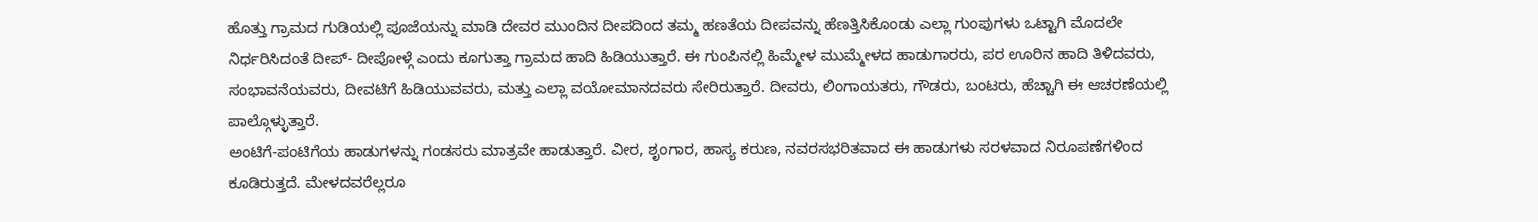ಹೊತ್ತು ಗ್ರಾಮದ ಗುಡಿಯಲ್ಲಿ ಪೂಜೆಯನ್ನು ಮಾಡಿ ದೇವರ ಮುಂದಿನ ದೀಪದಿಂದ ತಮ್ಮ ಹಣತೆಯ ದೀಪವನ್ನು ಹೆಣತ್ತಿಸಿಕೊಂಡು ಎಲ್ಲಾ ಗುಂಪುಗಳು ಒಟ್ಟಾಗಿ ಮೊದಲೇ ನಿರ್ಧರಿಸಿದಂತೆ ದೀಪ್- ದೀಪೋಳ್ಗೆ ಎಂದು ಕೂಗುತ್ತಾ ಗ್ರಾಮದ ಹಾದಿ ಹಿಡಿಯುತ್ತಾರೆ. ಈ ಗುಂಪಿನಲ್ಲಿ ಹಿಮ್ಮೇಳ ಮುಮ್ಮೇಳದ ಹಾಡುಗಾರರು, ಪರ ಊರಿನ ಹಾದಿ ತಿಳಿದವರು, ಸಂಭಾವನೆಯವರು, ದೀವಟಿಗೆ ಹಿಡಿಯುವವರು, ಮತ್ತು ಎಲ್ಲಾ ವಯೋಮಾನದವರು ಸೇರಿರುತ್ತಾರೆ. ದೀವರು, ಲಿಂಗಾಯತರು, ಗೌಡರು, ಬಂಟರು, ಹೆಚ್ಚಾಗಿ ಈ ಆಚರಣೆಯಲ್ಲಿ ಪಾಲ್ಗೊಳ್ಳುತ್ತಾರೆ.
ಅಂಟಿಗೆ-ಪಂಟಿಗೆಯ ಹಾಡುಗಳನ್ನು ಗಂಡಸರು ಮಾತ್ರವೇ ಹಾಡುತ್ತಾರೆ. ವೀರ, ಶೃಂಗಾರ, ಹಾಸ್ಯ ಕರುಣ, ನವರಸಭರಿತವಾದ ಈ ಹಾಡುಗಳು ಸರಳವಾದ ನಿರೂಪಣೆಗಳಿಂದ ಕೂಡಿರುತ್ತದೆ. ಮೇಳದವರೆಲ್ಲರೂ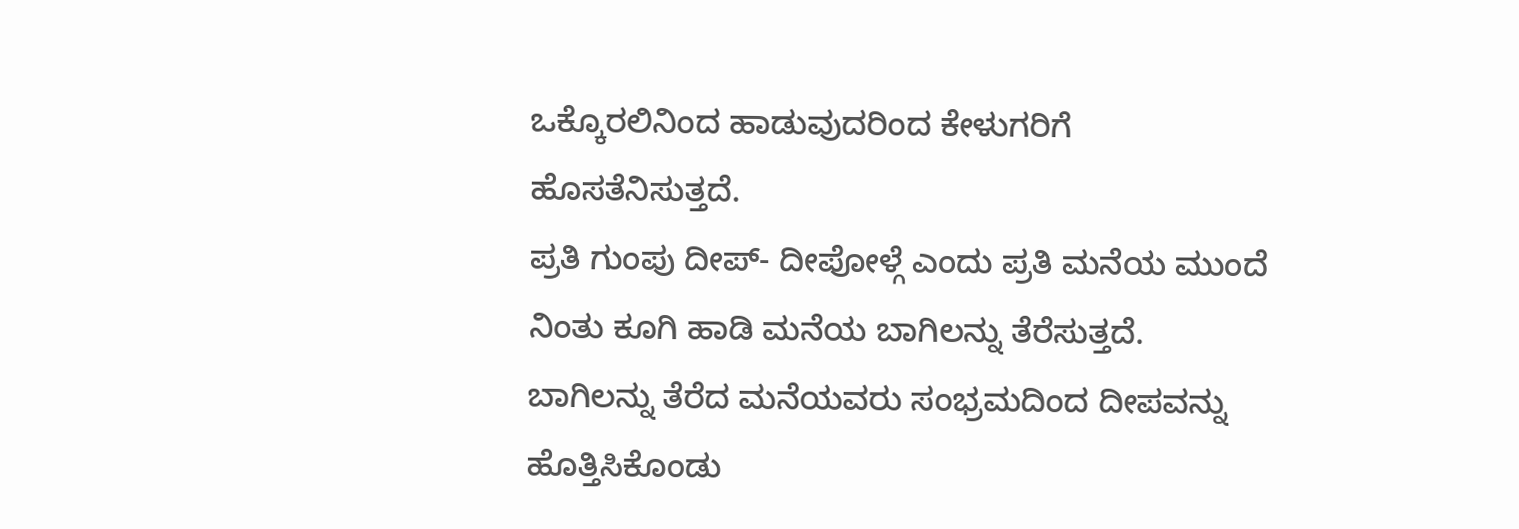ಒಕ್ಕೊರಲಿನಿಂದ ಹಾಡುವುದರಿಂದ ಕೇಳುಗರಿಗೆ ಹೊಸತೆನಿಸುತ್ತದೆ.
ಪ್ರತಿ ಗುಂಪು ದೀಪ್- ದೀಪೋಳ್ಗೆ ಎಂದು ಪ್ರತಿ ಮನೆಯ ಮುಂದೆ ನಿಂತು ಕೂಗಿ ಹಾಡಿ ಮನೆಯ ಬಾಗಿಲನ್ನು ತೆರೆಸುತ್ತದೆ. ಬಾಗಿಲನ್ನು ತೆರೆದ ಮನೆಯವರು ಸಂಭ್ರಮದಿಂದ ದೀಪವನ್ನು ಹೊತ್ತಿಸಿಕೊಂಡು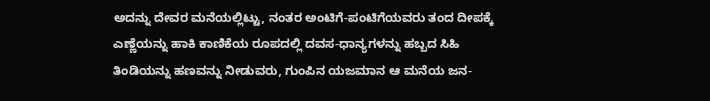ಅದನ್ನು ದೇವರ ಮನೆಯಲ್ಲಿಟ್ಟು, ನಂತರ ಅಂಟಿಗೆ-ಪಂಟಿಗೆಯವರು ತಂದ ದೀಪಕ್ಕೆ ಎಣ್ಣೆಯನ್ನು ಹಾಕಿ ಕಾಣಿಕೆಯ ರೂಪದಲ್ಲಿ ದವಸ-ಧಾನ್ಯಗಳನ್ನು ಹಬ್ಬದ ಸಿಹಿ ತಿಂಡಿಯನ್ನು ಹಣವನ್ನು ನೀಡುವರು, ಗುಂಪಿನ ಯಜಮಾನ ಆ ಮನೆಯ ಜನ-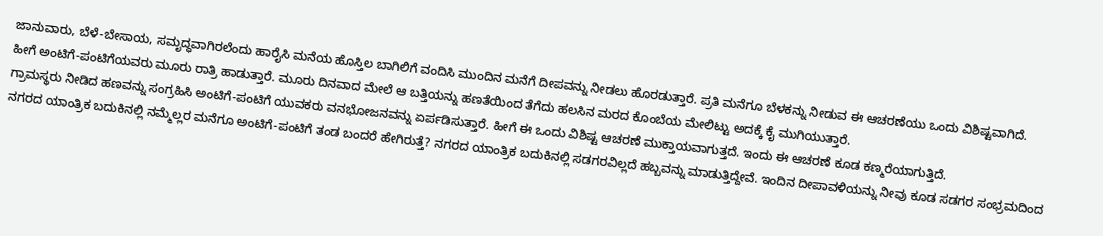ಜಾನುವಾರು, ಬೆಳೆ-ಬೇಸಾಯ, ಸಮೃದ್ಧವಾಗಿರಲೆಂದು ಹಾರೈಸಿ ಮನೆಯ ಹೊಸ್ತಿಲ ಬಾಗಿಲಿಗೆ ವಂದಿಸಿ ಮುಂದಿನ ಮನೆಗೆ ದೀಪವನ್ನು ನೀಡಲು ಹೊರಡುತ್ತಾರೆ. ಪ್ರತಿ ಮನೆಗೂ ಬೆಳಕನ್ನು ನೀಡುವ ಈ ಆಚರಣೆಯು ಒಂದು ವಿಶಿಷ್ಟವಾಗಿದೆ.
ಹೀಗೆ ಅಂಟಿಗೆ-ಪಂಟಿಗೆಯವರು ಮೂರು ರಾತ್ರಿ ಹಾಡುತ್ತಾರೆ. ಮೂರು ದಿನವಾದ ಮೇಲೆ ಆ ಬತ್ತಿಯನ್ನು ಹಣತೆಯಿಂದ ತೆಗೆದು ಹಲಸಿನ ಮರದ ಕೊಂಬೆಯ ಮೇಲಿಟ್ಟು ಅದಕ್ಕೆ ಕೈ ಮುಗಿಯುತ್ತಾರೆ.
ಗ್ರಾಮಸ್ಥರು ನೀಡಿದ ಹಣವನ್ನು ಸಂಗ್ರಹಿಸಿ ಅಂಟಿಗೆ-ಪಂಟಿಗೆ ಯುವಕರು ವನಭೋಜನವನ್ನು ಏರ್ಪಡಿಸುತ್ತಾರೆ. ಹೀಗೆ ಈ ಒಂದು ವಿಶಿಷ್ಟ ಆಚರಣೆ ಮುಕ್ತಾಯವಾಗುತ್ತದೆ. ಇಂದು ಈ ಆಚರಣೆ ಕೂಡ ಕಣ್ಮರೆಯಾಗುತ್ತಿದೆ.
ನಗರದ ಯಾಂತ್ರಿಕ ಬದುಕಿನಲ್ಲಿ ನಮ್ಮೆಲ್ಲರ ಮನೆಗೂ ಅಂಟಿಗೆ-ಪಂಟಿಗೆ ತಂಡ ಬಂದರೆ ಹೇಗಿರುತ್ತೆ? ನಗರದ ಯಾಂತ್ರಿಕ ಬದುಕಿನಲ್ಲಿ ಸಡಗರವಿಲ್ಲದೆ ಹಬ್ಬವನ್ನು ಮಾಡುತ್ತಿದ್ದೇವೆ. ಇಂದಿನ ದೀಪಾವಳಿಯನ್ನು ನೀವು ಕೂಡ ಸಡಗರ ಸಂಭ್ರಮದಿಂದ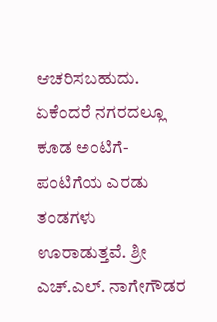ಆಚರಿಸಬಹುದು. ಏಕೆಂದರೆ ನಗರದಲ್ಲೂ ಕೂಡ ಅಂಟಿಗೆ-ಪಂಟಿಗೆಯ ಎರಡು ತಂಡಗಳು ಊರಾಡುತ್ತವೆ. ಶ್ರೀ ಎಚ್.ಎಲ್. ನಾಗೇಗೌಡರ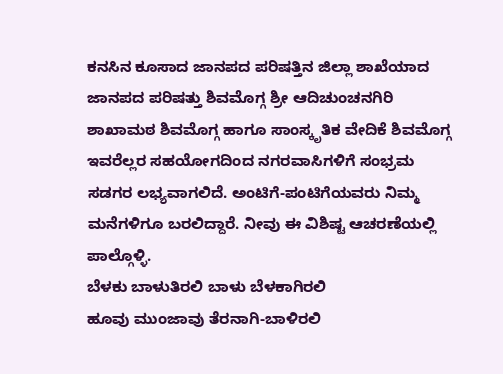ಕನಸಿನ ಕೂಸಾದ ಜಾನಪದ ಪರಿಷತ್ತಿನ ಜಿಲ್ಲಾ ಶಾಖೆಯಾದ ಜಾನಪದ ಪರಿಷತ್ತು ಶಿವಮೊಗ್ಗ ಶ್ರೀ ಆದಿಚುಂಚನಗಿರಿ ಶಾಖಾಮಠ ಶಿವಮೊಗ್ಗ ಹಾಗೂ ಸಾಂಸ್ಕೃತಿಕ ವೇದಿಕೆ ಶಿವಮೊಗ್ಗ ಇವರೆಲ್ಲರ ಸಹಯೋಗದಿಂದ ನಗರವಾಸಿಗಳಿಗೆ ಸಂಭ್ರಮ ಸಡಗರ ಲಭ್ಯವಾಗಲಿದೆ. ಅಂಟಿಗೆ-ಪಂಟಿಗೆಯವರು ನಿಮ್ಮ ಮನೆಗಳಿಗೂ ಬರಲಿದ್ದಾರೆ. ನೀವು ಈ ವಿಶಿಷ್ಟ ಆಚರಣೆಯಲ್ಲಿ ಪಾಲ್ಗೊಳ್ಳಿ.
ಬೆಳಕು ಬಾಳುತಿರಲಿ ಬಾಳು ಬೆಳಕಾಗಿರಲಿ
ಹೂವು ಮುಂಜಾವು ತೆರನಾಗಿ-ಬಾಳಿರಲಿ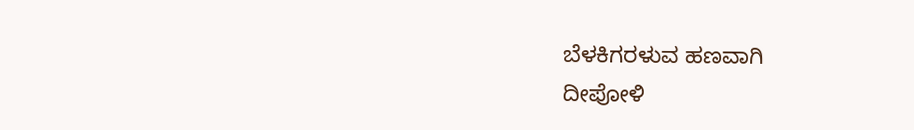ಬೆಳಕಿಗರಳುವ ಹಣವಾಗಿ
ದೀಪೋಳಿ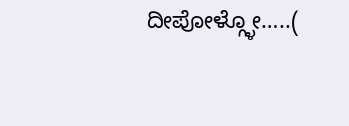ದೀಪೋಳ್ಗ್ಳೋ…..(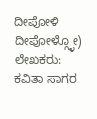ದೀಪೋಳಿ ದೀಪೋಳ್ಗ್ಳೋ)
ಲೇಖಕರು: ಕವಿತಾ ಸಾಗರ